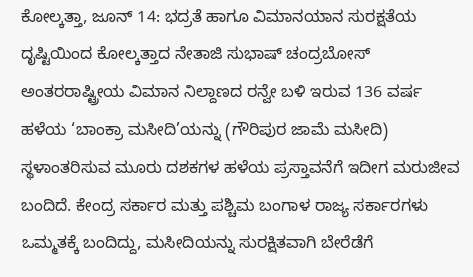ಕೋಲ್ಕತ್ತಾ, ಜೂನ್ 14: ಭದ್ರತೆ ಹಾಗೂ ವಿಮಾನಯಾನ ಸುರಕ್ಷತೆಯ ದೃಷ್ಟಿಯಿಂದ ಕೋಲ್ಕತ್ತಾದ ನೇತಾಜಿ ಸುಭಾಷ್ ಚಂದ್ರಬೋಸ್ ಅಂತರರಾಷ್ಟ್ರೀಯ ವಿಮಾನ ನಿಲ್ದಾಣದ ರನ್ವೇ ಬಳಿ ಇರುವ 136 ವರ್ಷ ಹಳೆಯ ‘ಬಾಂಕ್ರಾ ಮಸೀದಿ’ಯನ್ನು (ಗೌರಿಪುರ ಜಾಮೆ ಮಸೀದಿ) ಸ್ಥಳಾಂತರಿಸುವ ಮೂರು ದಶಕಗಳ ಹಳೆಯ ಪ್ರಸ್ತಾವನೆಗೆ ಇದೀಗ ಮರುಜೀವ ಬಂದಿದೆ. ಕೇಂದ್ರ ಸರ್ಕಾರ ಮತ್ತು ಪಶ್ಚಿಮ ಬಂಗಾಳ ರಾಜ್ಯ ಸರ್ಕಾರಗಳು ಒಮ್ಮತಕ್ಕೆ ಬಂದಿದ್ದು, ಮಸೀದಿಯನ್ನು ಸುರಕ್ಷಿತವಾಗಿ ಬೇರೆಡೆಗೆ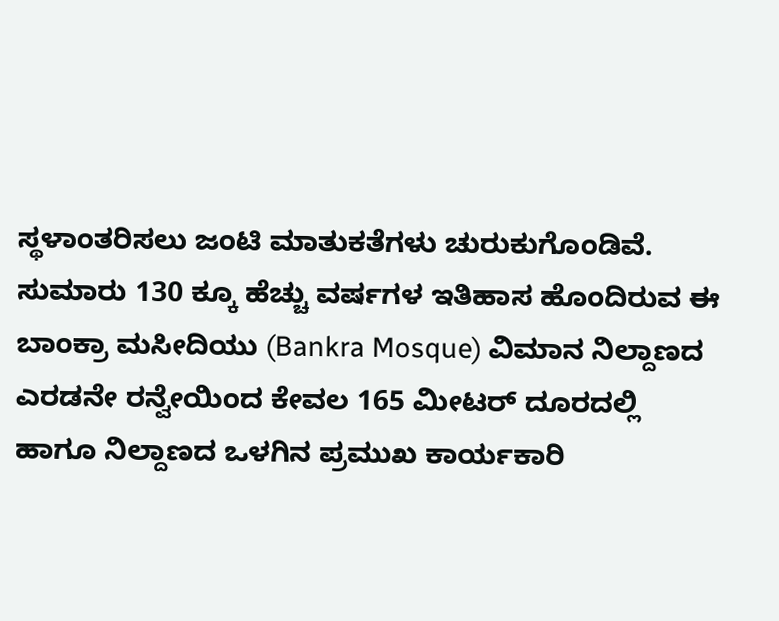ಸ್ಥಳಾಂತರಿಸಲು ಜಂಟಿ ಮಾತುಕತೆಗಳು ಚುರುಕುಗೊಂಡಿವೆ.
ಸುಮಾರು 130 ಕ್ಕೂ ಹೆಚ್ಚು ವರ್ಷಗಳ ಇತಿಹಾಸ ಹೊಂದಿರುವ ಈ ಬಾಂಕ್ರಾ ಮಸೀದಿಯು (Bankra Mosque) ವಿಮಾನ ನಿಲ್ದಾಣದ ಎರಡನೇ ರನ್ವೇಯಿಂದ ಕೇವಲ 165 ಮೀಟರ್ ದೂರದಲ್ಲಿ ಹಾಗೂ ನಿಲ್ದಾಣದ ಒಳಗಿನ ಪ್ರಮುಖ ಕಾರ್ಯಕಾರಿ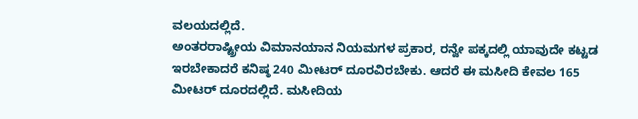ವಲಯದಲ್ಲಿದೆ.
ಅಂತರರಾಷ್ಟ್ರೀಯ ವಿಮಾನಯಾನ ನಿಯಮಗಳ ಪ್ರಕಾರ, ರನ್ವೇ ಪಕ್ಕದಲ್ಲಿ ಯಾವುದೇ ಕಟ್ಟಡ ಇರಬೇಕಾದರೆ ಕನಿಷ್ಠ 240 ಮೀಟರ್ ದೂರವಿರಬೇಕು. ಆದರೆ ಈ ಮಸೀದಿ ಕೇವಲ 165 ಮೀಟರ್ ದೂರದಲ್ಲಿದೆ. ಮಸೀದಿಯ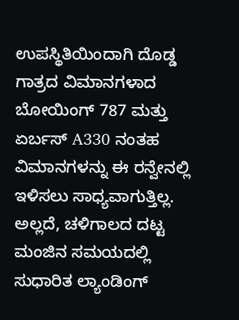ಉಪಸ್ಥಿತಿಯಿಂದಾಗಿ ದೊಡ್ಡ ಗಾತ್ರದ ವಿಮಾನಗಳಾದ ಬೋಯಿಂಗ್ 787 ಮತ್ತು ಏರ್ಬಸ್ A330 ನಂತಹ ವಿಮಾನಗಳನ್ನು ಈ ರನ್ವೇನಲ್ಲಿ ಇಳಿಸಲು ಸಾಧ್ಯವಾಗುತ್ತಿಲ್ಲ. ಅಲ್ಲದೆ, ಚಳಿಗಾಲದ ದಟ್ಟ ಮಂಜಿನ ಸಮಯದಲ್ಲಿ ಸುಧಾರಿತ ಲ್ಯಾಂಡಿಂಗ್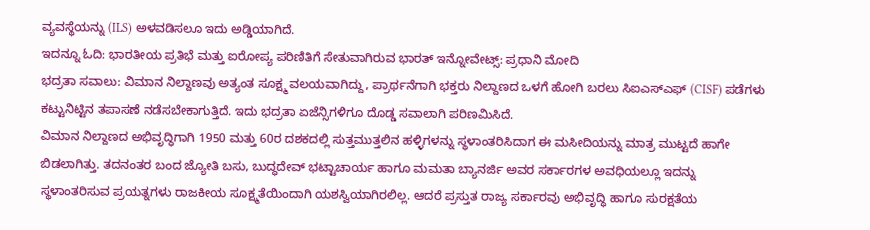ವ್ಯವಸ್ಥೆಯನ್ನು (ILS) ಅಳವಡಿಸಲೂ ಇದು ಅಡ್ಡಿಯಾಗಿದೆ.
ಇದನ್ನೂ ಓದಿ: ಭಾರತೀಯ ಪ್ರತಿಭೆ ಮತ್ತು ಐರೋಪ್ಯ ಪರಿಣಿತಿಗೆ ಸೇತುವಾಗಿರುವ ಭಾರತ್ ಇನ್ನೋವೇಟ್ಸ್: ಪ್ರಧಾನಿ ಮೋದಿ
ಭದ್ರತಾ ಸವಾಲು: ವಿಮಾನ ನಿಲ್ದಾಣವು ಅತ್ಯಂತ ಸೂಕ್ಷ್ಮ ವಲಯವಾಗಿದ್ದು, ಪ್ರಾರ್ಥನೆಗಾಗಿ ಭಕ್ತರು ನಿಲ್ದಾಣದ ಒಳಗೆ ಹೋಗಿ ಬರಲು ಸಿಐಎಸ್ಎಫ್ (CISF) ಪಡೆಗಳು ಕಟ್ಟುನಿಟ್ಟಿನ ತಪಾಸಣೆ ನಡೆಸಬೇಕಾಗುತ್ತಿದೆ. ಇದು ಭದ್ರತಾ ಏಜೆನ್ಸಿಗಳಿಗೂ ದೊಡ್ಡ ಸವಾಲಾಗಿ ಪರಿಣಮಿಸಿದೆ.
ವಿಮಾನ ನಿಲ್ದಾಣದ ಅಭಿವೃದ್ಧಿಗಾಗಿ 1950 ಮತ್ತು 60ರ ದಶಕದಲ್ಲಿ ಸುತ್ತಮುತ್ತಲಿನ ಹಳ್ಳಿಗಳನ್ನು ಸ್ಥಳಾಂತರಿಸಿದಾಗ ಈ ಮಸೀದಿಯನ್ನು ಮಾತ್ರ ಮುಟ್ಟದೆ ಹಾಗೇ ಬಿಡಲಾಗಿತ್ತು. ತದನಂತರ ಬಂದ ಜ್ಯೋತಿ ಬಸು, ಬುದ್ಧದೇವ್ ಭಟ್ಟಾಚಾರ್ಯ ಹಾಗೂ ಮಮತಾ ಬ್ಯಾನರ್ಜಿ ಅವರ ಸರ್ಕಾರಗಳ ಅವಧಿಯಲ್ಲೂ ಇದನ್ನು ಸ್ಥಳಾಂತರಿಸುವ ಪ್ರಯತ್ನಗಳು ರಾಜಕೀಯ ಸೂಕ್ಷ್ಮತೆಯಿಂದಾಗಿ ಯಶಸ್ವಿಯಾಗಿರಲಿಲ್ಲ. ಆದರೆ ಪ್ರಸ್ತುತ ರಾಜ್ಯ ಸರ್ಕಾರವು ಅಭಿವೃದ್ಧಿ ಹಾಗೂ ಸುರಕ್ಷತೆಯ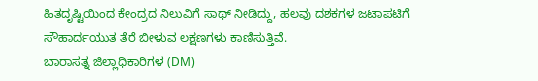ಹಿತದೃಷ್ಟಿಯಿಂದ ಕೇಂದ್ರದ ನಿಲುವಿಗೆ ಸಾಥ್ ನೀಡಿದ್ದು, ಹಲವು ದಶಕಗಳ ಜಟಾಪಟಿಗೆ ಸೌಹಾರ್ದಯುತ ತೆರೆ ಬೀಳುವ ಲಕ್ಷಣಗಳು ಕಾಣಿಸುತ್ತಿವೆ.
ಬಾರಾಸತ್ನ ಜಿಲ್ಲಾಧಿಕಾರಿಗಳ (DM)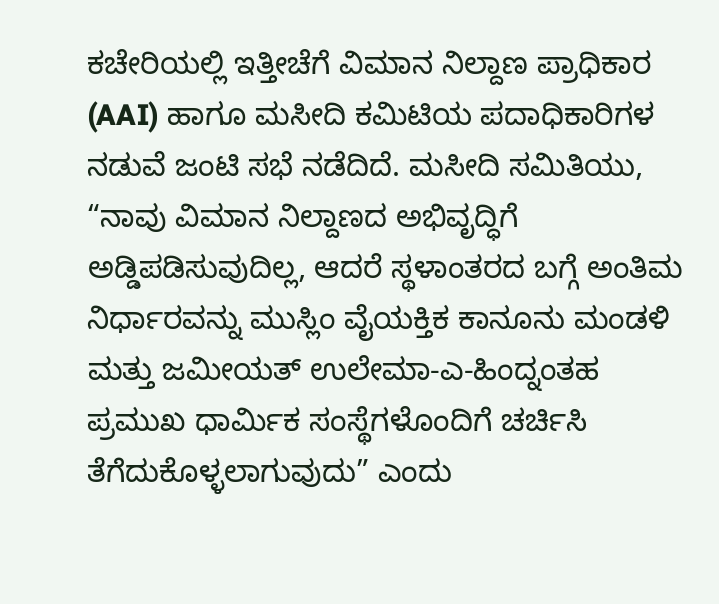ಕಚೇರಿಯಲ್ಲಿ ಇತ್ತೀಚೆಗೆ ವಿಮಾನ ನಿಲ್ದಾಣ ಪ್ರಾಧಿಕಾರ (AAI) ಹಾಗೂ ಮಸೀದಿ ಕಮಿಟಿಯ ಪದಾಧಿಕಾರಿಗಳ ನಡುವೆ ಜಂಟಿ ಸಭೆ ನಡೆದಿದೆ. ಮಸೀದಿ ಸಮಿತಿಯು, “ನಾವು ವಿಮಾನ ನಿಲ್ದಾಣದ ಅಭಿವೃದ್ಧಿಗೆ ಅಡ್ಡಿಪಡಿಸುವುದಿಲ್ಲ, ಆದರೆ ಸ್ಥಳಾಂತರದ ಬಗ್ಗೆ ಅಂತಿಮ ನಿರ್ಧಾರವನ್ನು ಮುಸ್ಲಿಂ ವೈಯಕ್ತಿಕ ಕಾನೂನು ಮಂಡಳಿ ಮತ್ತು ಜಮೀಯತ್ ಉಲೇಮಾ-ಎ-ಹಿಂದ್ನಂತಹ ಪ್ರಮುಖ ಧಾರ್ಮಿಕ ಸಂಸ್ಥೆಗಳೊಂದಿಗೆ ಚರ್ಚಿಸಿ ತೆಗೆದುಕೊಳ್ಳಲಾಗುವುದು” ಎಂದು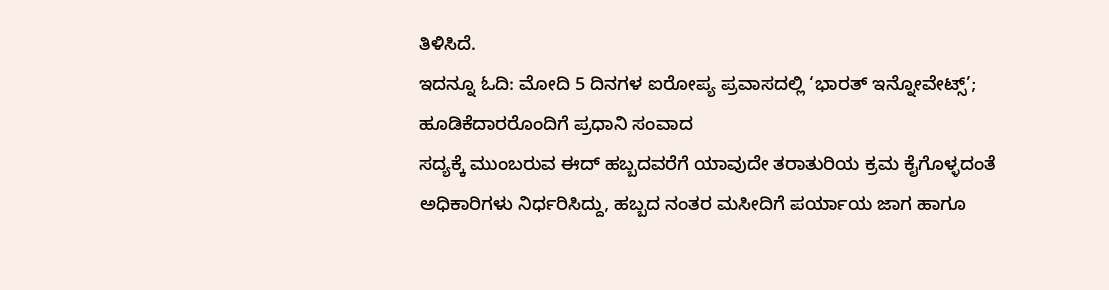ತಿಳಿಸಿದೆ.
ಇದನ್ನೂ ಓದಿ: ಮೋದಿ 5 ದಿನಗಳ ಐರೋಪ್ಯ ಪ್ರವಾಸದಲ್ಲಿ ‘ಭಾರತ್ ಇನ್ನೋವೇಟ್ಸ್’; ಹೂಡಿಕೆದಾರರೊಂದಿಗೆ ಪ್ರಧಾನಿ ಸಂವಾದ
ಸದ್ಯಕ್ಕೆ ಮುಂಬರುವ ಈದ್ ಹಬ್ಬದವರೆಗೆ ಯಾವುದೇ ತರಾತುರಿಯ ಕ್ರಮ ಕೈಗೊಳ್ಳದಂತೆ ಅಧಿಕಾರಿಗಳು ನಿರ್ಧರಿಸಿದ್ದು, ಹಬ್ಬದ ನಂತರ ಮಸೀದಿಗೆ ಪರ್ಯಾಯ ಜಾಗ ಹಾಗೂ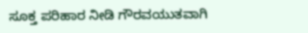ಸೂಕ್ತ ಪರಿಹಾರ ನೀಡಿ ಗೌರವಯುತವಾಗಿ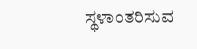ಸ್ಥಳಾಂತರಿಸುವ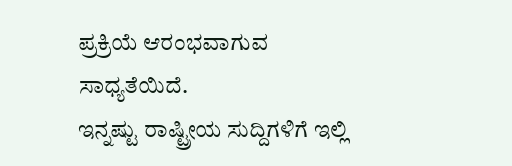ಪ್ರಕ್ರಿಯೆ ಆರಂಭವಾಗುವ ಸಾಧ್ಯತೆಯಿದೆ.
ಇನ್ನಷ್ಟು ರಾಷ್ಟ್ರೀಯ ಸುದ್ದಿಗಳಿಗೆ ಇಲ್ಲಿ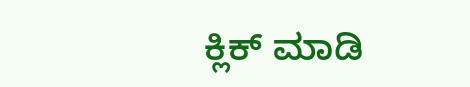ಕ್ಲಿಕ್ ಮಾಡಿ